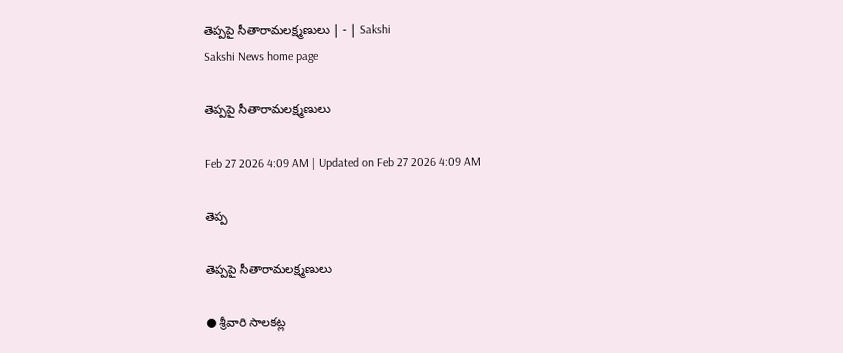తెప్పపై సీతారామలక్ష్మణులు | - | Sakshi
Sakshi News home page

తెప్పపై సీతారామలక్ష్మణులు

Feb 27 2026 4:09 AM | Updated on Feb 27 2026 4:09 AM

తెప్ప

తెప్పపై సీతారామలక్ష్మణులు

● శ్రీవారి సాలకట్ల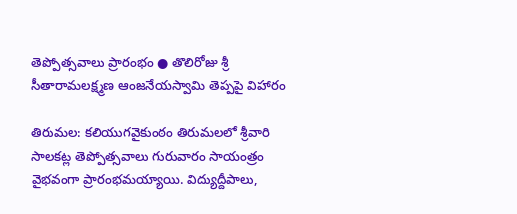తెప్పోత్సవాలు ప్రారంభం ● తొలిరోజు శ్రీ సీతారామలక్ష్మణ ఆంజనేయస్వామి తెప్పపై విహారం

తిరుమల: కలియుగవైకుంఠం తిరుమలలో శ్రీవారి సాలకట్ల తెప్పోత్సవాలు గురువారం సాయంత్రం వైభవంగా ప్రారంభమయ్యాయి. విద్యుద్దీపాలు,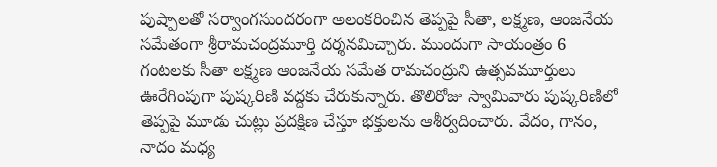పుష్పాలతో సర్వాంగసుందరంగా అలంకరించిన తెప్పపై సీతా, లక్ష్మణ, ఆంజనేయ సమేతంగా శ్రీరామచంద్రమూర్తి దర్శనమిచ్చారు. ముందుగా సాయంత్రం 6 గంటలకు సీతా లక్ష్మణ ఆంజనేయ సమేత రామచంద్రుని ఉత్సవమూర్తులు ఊరేగింపుగా పుష్కరిణి వద్దకు చేరుకున్నారు. తొలిరోజు స్వామివారు పుష్కరిణిలో తెప్పపై మూడు చుట్లు ప్రదక్షిణ చేస్తూ భక్తులను ఆశీర్వదించారు. వేదం, గానం, నాదం మధ్య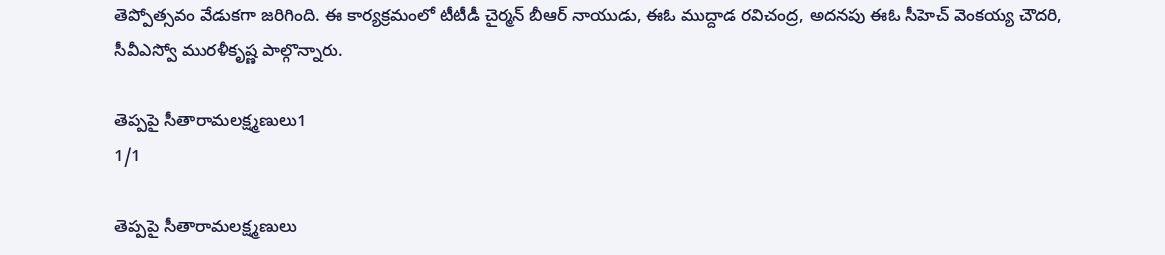తెప్పోత్సవం వేడుకగా జరిగింది. ఈ కార్యక్రమంలో టీటీడీ చైర్మన్‌ బీఆర్‌ నాయుడు, ఈఓ ముద్దాడ రవిచంద్ర, అదనపు ఈఓ సీహెచ్‌ వెంకయ్య చౌదరి, సీవీఎస్వో మురళీకృష్ణ పాల్గొన్నారు.

తెప్పపై సీతారామలక్ష్మణులు1
1/1

తెప్పపై సీతారామలక్ష్మణులు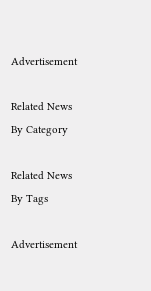Advertisement

Related News By Category

Related News By Tags

Advertisement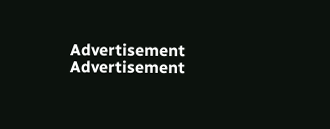Advertisement
Advertisement